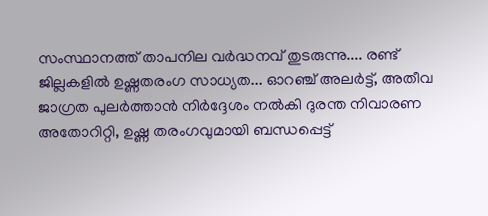സംസ്ഥാനത്ത് താപനില വർദ്ധനവ് തുടരുന്നു.... രണ്ട് ജില്ലകളിൽ ഉഷ്ണതരംഗ സാധ്യത... ഓറഞ്ച് അലർട്ട്, അതീവ ജാഗ്രത പുലർത്താൻ നിർദ്ദേശം നൽകി ദുരന്ത നിവാരണ അതോറിറ്റി, ഉഷ്ണ തരംഗവുമായി ബന്ധപ്പെട്ട്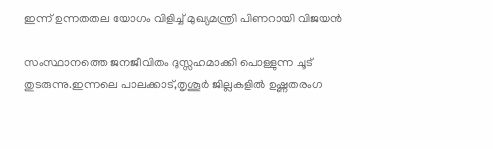ഇന്ന് ഉന്നതതല യോഗം വിളിച്ച് മുഖ്യമന്ത്രി പിണറായി വിജയൻ

സംസ്ഥാനത്തെ ജനജീവിതം ദുസ്സഹമാക്കി പൊള്ളുന്ന ചൂട് തുടരുന്നു.ഇന്നലെ പാലക്കാട്,തൃശൂർ ജില്ലകളിൽ ഉഷ്ണതരംഗ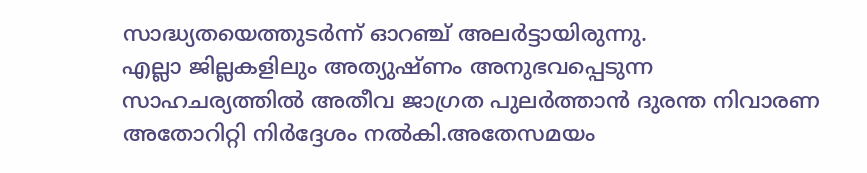സാദ്ധ്യതയെത്തുടർന്ന് ഓറഞ്ച് അലർട്ടായിരുന്നു.
എല്ലാ ജില്ലകളിലും അത്യുഷ്ണം അനുഭവപ്പെടുന്ന സാഹചര്യത്തിൽ അതീവ ജാഗ്രത പുലർത്താൻ ദുരന്ത നിവാരണ അതോറിറ്റി നിർദ്ദേശം നൽകി.അതേസമയം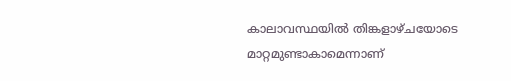കാലാവസ്ഥയിൽ തിങ്കളാഴ്ചയോടെ മാറ്റമുണ്ടാകാമെന്നാണ്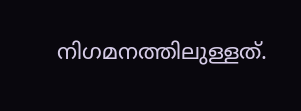നിഗമനത്തിലുള്ളത്.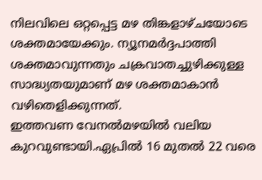നിലവിലെ ഒറ്റപ്പെട്ട മഴ തിങ്കളാഴ്ചയോടെ ശക്തമായേക്കും. ന്യൂനമർദ്ദപാത്തി ശക്തമാവുന്നതും ചക്രവാതച്ചുഴിക്കുള്ള സാദ്ധ്യതയുമാണ് മഴ ശക്തമാകാൻ വഴിതെളിക്കുന്നത്.
ഇത്തവണ വേനൽമഴയിൽ വലിയ കുറവുണ്ടായി.ഏപ്രിൽ 16 മുതൽ 22 വരെ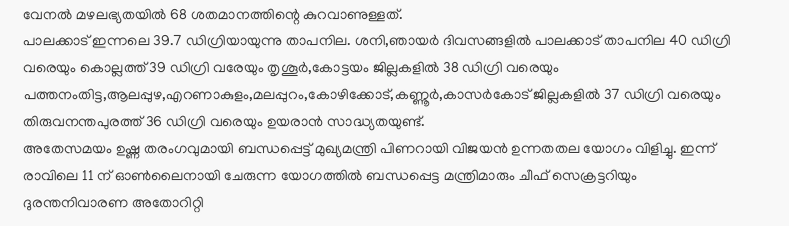വേനൽ മഴലഭ്യതയിൽ 68 ശതമാനത്തിന്റെ കുറവാണുള്ളത്.
പാലക്കാട് ഇന്നലെ 39.7 ഡിഗ്രിയായുന്നു താപനില. ശനി,ഞായർ ദിവസങ്ങളിൽ പാലക്കാട് താപനില 40 ഡിഗ്രി വരെയും കൊല്ലത്ത് 39 ഡിഗ്രി വരേയും തൃശൂർ,കോട്ടയം ജില്ലകളിൽ 38 ഡിഗ്രി വരെയും പത്തനംതിട്ട,ആലപ്പുഴ,എറണാകുളം,മലപ്പുറം,കോഴിക്കോട്,കണ്ണൂർ,കാസർകോട് ജില്ലകളിൽ 37 ഡിഗ്രി വരെയും തിരുവനന്തപുരത്ത് 36 ഡിഗ്രി വരെയും ഉയരാൻ സാദ്ധ്യതയുണ്ട്.
അതേസമയം ഉഷ്ണ തരംഗവുമായി ബന്ധപ്പെട്ട് മുഖ്യമന്ത്രി പിണറായി വിജയൻ ഉന്നതതല യോഗം വിളിച്ചു. ഇന്ന് രാവിലെ 11 ന് ഓൺലൈനായി ചേരുന്ന യോഗത്തിൽ ബന്ധപ്പെട്ട മന്ത്രിമാരും ചീഫ് സെക്രട്ടറിയും ദുരന്തനിവാരണ അതോറിറ്റി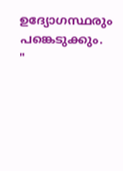ഉദ്യോഗസ്ഥരും പങ്കെടുക്കും.
"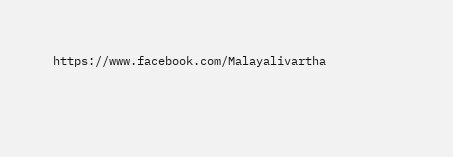https://www.facebook.com/Malayalivartha